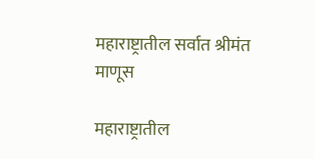महाराष्ट्रातील सर्वात श्रीमंत माणूस

महाराष्ट्रातील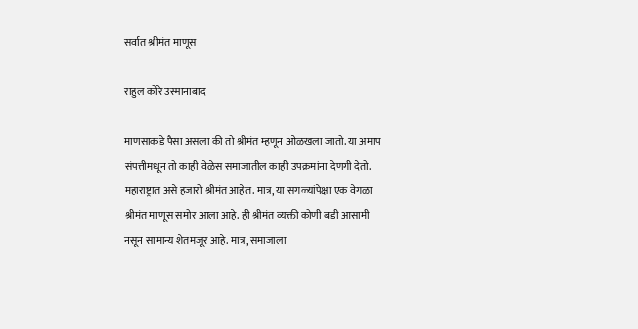सर्वात श्रीमंत माणूस

राहुल कोरे उस्मानाबाद

माणसाकडे पैसा असला की तो श्रीमंत म्हणून ओळखला जातो. या अमाप संपत्तीमधून तो काही वेळेस समाजातील काही उपक्रमांना देणगी देतो. महाराष्ट्रात असे हजारो श्रीमंत आहेत. मात्र, या सगळ्यांपेक्षा एक वेगळा श्रीमंत माणूस समोर आला आहे. ही श्रीमंत व्यक्ती कोणी बडी आसामी नसून सामान्य शेतमजूर आहे. मात्र, समाजाला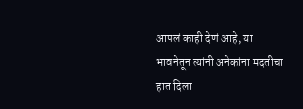आपलं काही देणं आहे, या भावनेतून त्यांनी अनेकांना मदतीचा हात दिला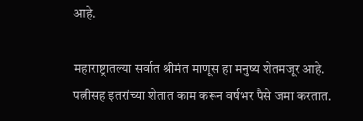आहे.

महाराष्ट्रातल्या सर्वात श्रीमंत माणूस हा मनुष्य शेतमजूर आहे. पत्नीसह इतरांच्या शेतात काम करून वर्षभर पैसे जमा करतात.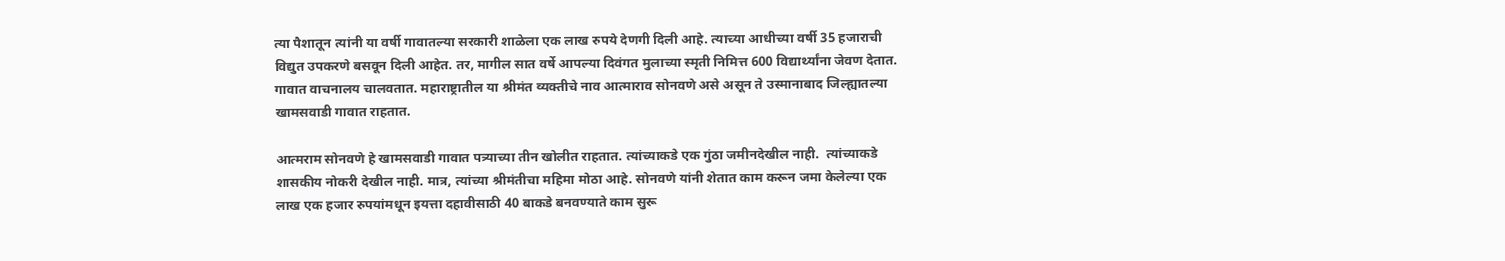त्या पैशातून त्यांनी या वर्षी गावातल्या सरकारी शाळेला एक लाख रुपये देणगी दिली आहे. त्याच्या आधीच्या वर्षी 35 हजाराची विद्युत उपकरणे बसवून दिली आहेत. तर, मागील सात वर्षे आपल्या दिवंगत मुलाच्या स्मृती निमित्त 600 विद्यार्थ्यांना जेवण देतात. गावात वाचनालय चालवतात. महाराष्ट्रातील या श्रीमंत व्यक्तीचे नाव आत्माराव सोनवणे असे असून ते उस्मानाबाद जिल्ह्यातल्या खामसवाडी गावात राहतात.

आत्मराम सोनवणे हे खामसवाडी गावात पत्र्याच्या तीन खोलीत राहतात. त्यांच्याकडे एक गुंठा जमीनदेखील नाही.  त्यांच्याकडे शासकीय नोकरी देखील नाही. मात्र, त्यांच्या श्रीमंतीचा महिमा मोठा आहे. सोनवणे यांनी शेतात काम करून जमा केलेल्या एक लाख एक हजार रुपयांमधून इयत्ता दहावीसाठी 40 बाकडे बनवण्याते काम सुरू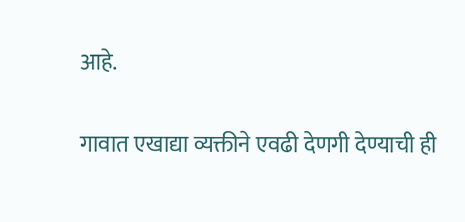आहे.

गावात एखाद्या व्यक्तीने एवढी देणगी देण्याची ही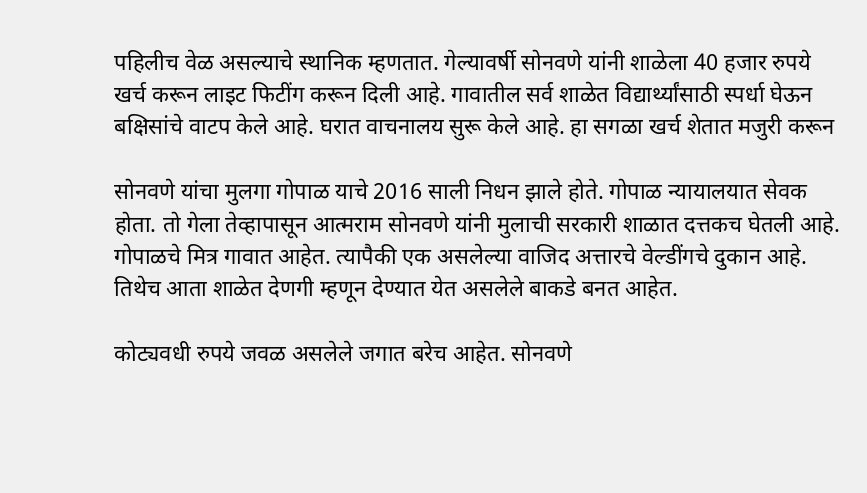पहिलीच वेळ असल्याचे स्थानिक म्हणतात. गेल्यावर्षी सोनवणे यांनी शाळेला 40 हजार रुपये खर्च करून लाइट फिटींग करून दिली आहे. गावातील सर्व शाळेत विद्यार्थ्यांसाठी स्पर्धा घेऊन बक्षिसांचे वाटप केले आहे. घरात वाचनालय सुरू केले आहे. हा सगळा खर्च शेतात मजुरी करून

सोनवणे यांचा मुलगा गोपाळ याचे 2016 साली निधन झाले होते. गोपाळ न्यायालयात सेवक होता. तो गेला तेव्हापासून आत्मराम सोनवणे यांनी मुलाची सरकारी शाळात दत्तकच घेतली आहे. गोपाळचे मित्र गावात आहेत. त्यापैकी एक असलेल्या वाजिद अत्तारचे वेल्डींगचे दुकान आहे. तिथेच आता शाळेत देणगी म्हणून देण्यात येत असलेले बाकडे बनत आहेत.

कोट्यवधी रुपये जवळ असलेले जगात बरेच आहेत. सोनवणे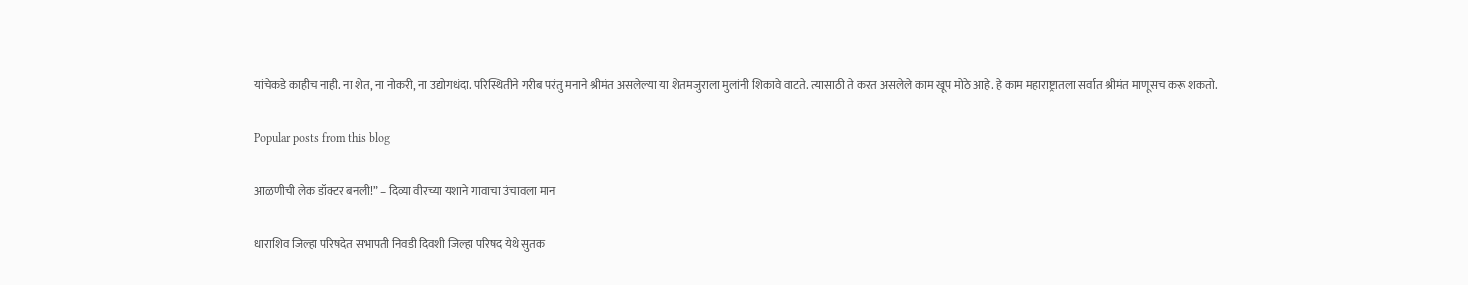यांचेकडे काहीच नाही. ना शेत, ना नोकरी, ना उद्योगधंदा. परिस्थितीने गरीब परंतु मनाने श्रीमंत असलेल्या या शेतमजुराला मुलांनी शिकावे वाटते. त्यासाठी ते करत असलेले काम खूप मोठे आहे. हे काम महाराष्ट्रातला सर्वात श्रीमंत माणूसच करू शकतो.

Popular posts from this blog

आळणीची लेक डॉक्टर बनली!” – दिव्या वीरच्या यशाने गावाचा उंचावला मान

धाराशिव जिल्हा परिषदेत सभापती निवडी दिवशी जिल्हा परिषद येथे सुतक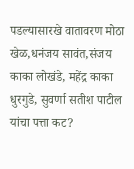पडल्यासारखे वातावरण मोठा खेळ,धनंजय सावंत,संजय काका लोखंडे, महेंद्र काका धुरगुडे, सुवर्णा सतीश पाटील यांचा पत्ता कट?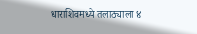धाराशिवमध्ये तलाठ्याला ४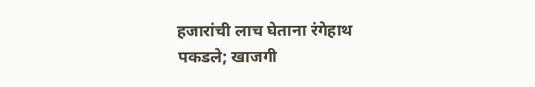हजारांची लाच घेताना रंगेहाथ पकडले; खाजगी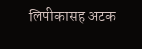लिपीकासह अटक